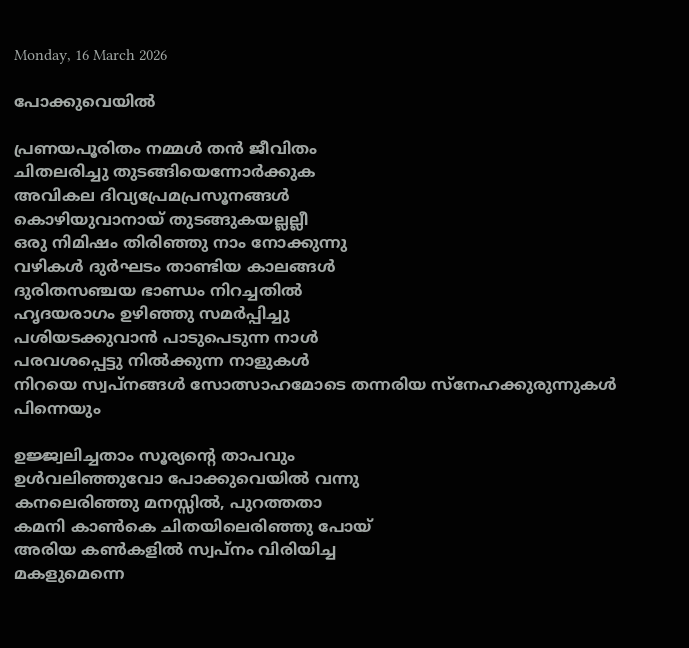Monday, 16 March 2026

പോക്കുവെയിൽ

പ്രണയപൂരിതം നമ്മൾ തൻ ജീവിതം
ചിതലരിച്ചു തുടങ്ങിയെന്നോർക്കുക
അവികല ദിവ്യപ്രേമപ്രസൂനങ്ങൾ
കൊഴിയുവാനായ് തുടങ്ങുകയല്ലല്ലീ
ഒരു നിമിഷം തിരിഞ്ഞു നാം നോക്കുന്നു
വഴികൾ ദുർഘടം താണ്ടിയ കാലങ്ങൾ
ദുരിതസഞ്ചയ ഭാണ്ഡം നിറച്ചതിൽ
ഹൃദയരാഗം ഉഴിഞ്ഞു സമർപ്പിച്ചു
പശിയടക്കുവാൻ പാടുപെടുന്ന നാൾ
പരവശപ്പെട്ടു നിൽക്കുന്ന നാളുകൾ
നിറയെ സ്വപ്നങ്ങൾ സോത്സാഹമോടെ തന്നരിയ സ്നേഹക്കുരുന്നുകൾ പിന്നെയും

ഉജ്ജ്വലിച്ചതാം സൂര്യൻ്റെ താപവും
ഉൾവലിഞ്ഞുവോ പോക്കുവെയിൽ വന്നു
കനലെരിഞ്ഞു മനസ്സിൽ, പുറത്തതാ
കമനി കാൺകെ ചിതയിലെരിഞ്ഞു പോയ്
അരിയ കൺകളിൽ സ്വപ്നം വിരിയിച്ച
മകളുമെന്നെ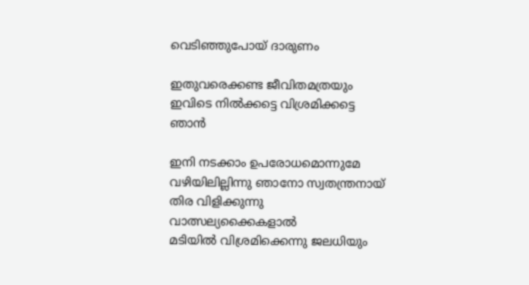വെടിഞ്ഞുപോയ് ദാരുണം

ഇതുവരെക്കണ്ട ജീവിതമത്രയും
ഇവിടെ നിൽക്കട്ടെ വിശ്രമിക്കട്ടെ ഞാൻ

ഇനി നടക്കാം ഉപരോധമൊന്നുമേ വഴിയിലില്ലിന്നു ഞാനോ സ്വതന്ത്രനായ്
തിര വിളിക്കുന്നു വാത്സല്യക്കൈകളാൽ
മടിയിൽ വിശ്രമിക്കെന്നു ജലധിയും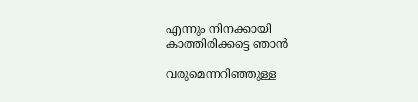എന്നും നിനക്കായി കാത്തിരിക്കട്ടെ ഞാൻ

വരുമെന്നറിഞ്ഞുള്ള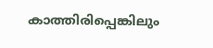കാത്തിരിപ്പെങ്കിലും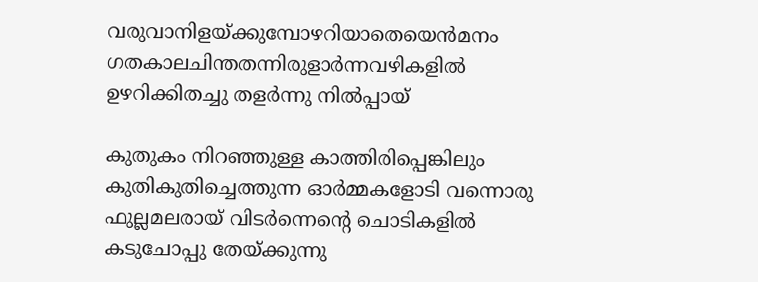വരുവാനിളയ്ക്കുമ്പോഴറിയാതെയെൻമനം
ഗതകാലചിന്തതന്നിരുളാർന്നവഴികളിൽ
ഉഴറിക്കിതച്ചു തളർന്നു നിൽപ്പായ്

കുതുകം നിറഞ്ഞുള്ള കാത്തിരിപ്പെങ്കിലും
കുതികുതിച്ചെത്തുന്ന ഓർമ്മകളോടി വന്നൊരു ഫുല്ലമലരായ് വിടർന്നെൻ്റെ ചൊടികളിൽ കടുചോപ്പു തേയ്ക്കുന്നു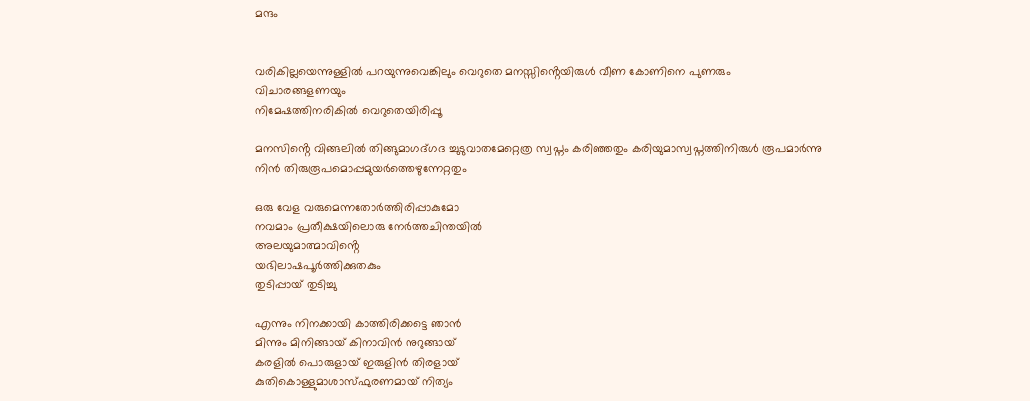മന്ദം


വരികില്ലയെന്നുള്ളിൽ പറയുന്നുവെങ്കിലും വെറുതെ മനസ്സിൻ്റെയിരുൾ വീണ കോണിനെ പുണരും വിചാരങ്ങളണയും
നിമേഷത്തിനരികിൽ വെറുതെയിരിപ്പൂ

മനസിൻ്റെ വിങ്ങലിൽ തിങ്ങുമാഗദ്ഗദ ച്ചുടുവാതമേറ്റെത്ര സ്വപ്നം കരിഞ്ഞതും കരിയുമാസ്വപ്നത്തിനിരുൾ രൂപമാർന്നു നിൻ തിരുരൂപമൊപ്പമുയർത്തെഴുന്നേറ്റതും

ഒരു വേള വരുമെന്നതോർത്തിരിപ്പാകുമോ
നവമാം പ്രതീക്ഷയിലൊരു നേർത്തചിന്തയിൽ
അലയുമാത്മാവിൻ്റെ
യഭിലാഷപൂർത്തിക്കുതകും
തുടിപ്പായ് തുടിച്ചു

എന്നും നിനക്കായി കാത്തിരിക്കട്ടെ ഞാൻ
മിന്നും മിനിങ്ങായ് കിനാവിൻ നുറുങ്ങായ്
കരളിൽ പൊരുളായ് ഇരുളിൻ തിരളായ്
കുതികൊള്ളുമാശാസ്ഫുരണമായ് നിത്യം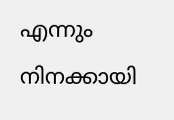എന്നും നിനക്കായി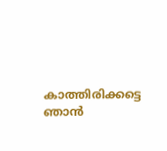കാത്തിരിക്കട്ടെ ഞാൻ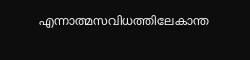എന്നാത്മസവിധത്തിലേകാന്ത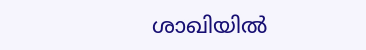ശാഖിയിൽ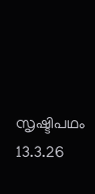സൃഷ്ടിപഥം 13.3.26